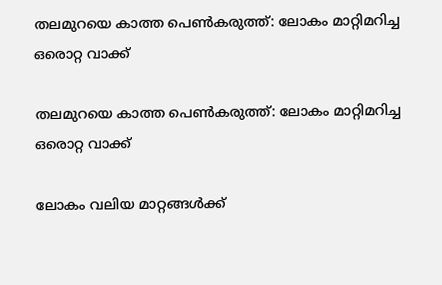തലമുറയെ കാത്ത പെൺകരുത്ത്: ലോകം മാറ്റിമറിച്ച ഒരൊറ്റ വാക്ക്

തലമുറയെ കാത്ത പെൺകരുത്ത്: ലോകം മാറ്റിമറിച്ച ഒരൊറ്റ വാക്ക്

ലോകം വലിയ മാറ്റങ്ങൾക്ക്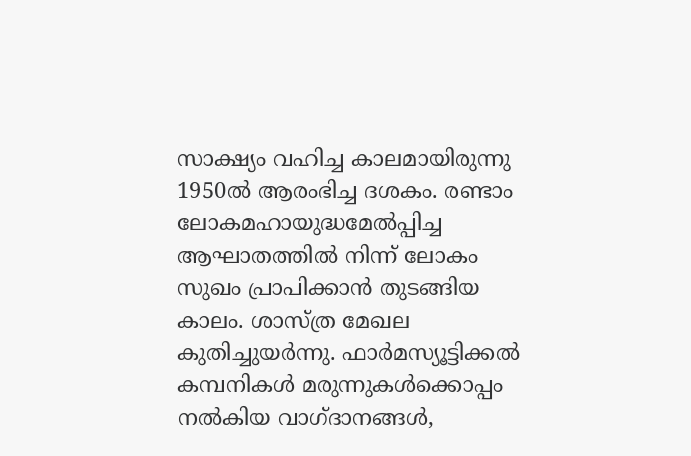സാക്ഷ്യം വഹിച്ച കാലമായിരുന്നു 1950ൽ ആരംഭിച്ച ദശകം. രണ്ടാം ലോകമഹായുദ്ധമേൽപ്പിച്ച ആഘാതത്തിൽ നിന്ന് ലോകം സുഖം പ്രാപിക്കാൻ തുടങ്ങിയ കാലം. ശാസ്ത്ര മേഖല കുതിച്ചുയർന്നു. ഫാർമസ്യൂട്ടിക്കൽ കമ്പനികൾ മരുന്നുകൾക്കൊപ്പം നൽകിയ വാഗ്ദാനങ്ങൾ,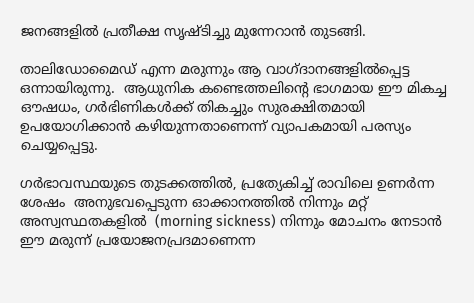ജനങ്ങളിൽ പ്രതീക്ഷ സൃഷ്ടിച്ചു മുന്നേറാൻ തുടങ്ങി.

താലിഡോമൈഡ് എന്ന മരുന്നും ആ വാഗ്ദാനങ്ങളിൽപ്പെട്ട ഒന്നായിരുന്നു.  ആധുനിക കണ്ടെത്തലിൻ്റെ ഭാഗമായ ഈ മികച്ച ഔഷധം, ഗർഭിണികൾക്ക് തികച്ചും സുരക്ഷിതമായി ഉപയോഗിക്കാൻ കഴിയുന്നതാണെന്ന് വ്യാപകമായി പരസ്യം ചെയ്യപ്പെട്ടു.

ഗർഭാവസ്ഥയുടെ തുടക്കത്തിൽ, പ്രത്യേകിച്ച് രാവിലെ ഉണർന്ന ശേഷം  അനുഭവപ്പെടുന്ന ഓക്കാനത്തിൽ നിന്നും മറ്റ് അസ്വസ്ഥതകളിൽ  (morning sickness) നിന്നും മോചനം നേടാൻ ഈ മരുന്ന് പ്രയോജനപ്രദമാണെന്ന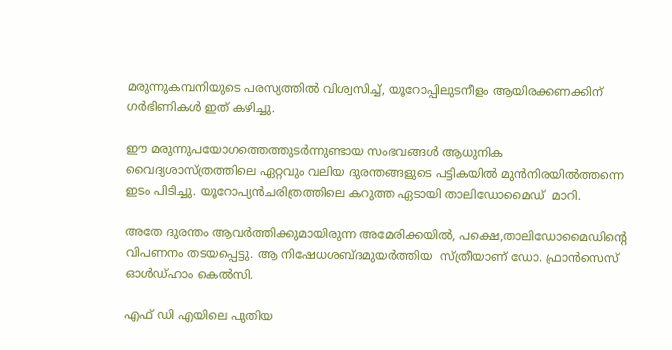മരുന്നുകമ്പനിയുടെ പരസ്യത്തിൽ വിശ്വസിച്ച്, യൂറോപ്പിലുടനീളം ആയിരക്കണക്കിന് ഗർഭിണികൾ ഇത് കഴിച്ചു.

ഈ മരുന്നുപയോഗത്തെത്തുടർന്നുണ്ടായ സംഭവങ്ങൾ ആധുനിക വൈദ്യശാസ്ത്രത്തിലെ ഏറ്റവും വലിയ ദുരന്തങ്ങളുടെ പട്ടികയിൽ മുൻനിരയിൽത്തന്നെ ഇടം പിടിച്ചു. യൂറോപ്യൻചരിത്രത്തിലെ കറുത്ത ഏടായി താലിഡോമൈഡ്  മാറി.

അതേ ദുരന്തം ആവർത്തിക്കുമായിരുന്ന അമേരിക്കയിൽ, പക്ഷെ,താലിഡോമൈഡിൻ്റെ വിപണനം തടയപ്പെട്ടു. ആ നിഷേധശബ്ദമുയർത്തിയ  സ്ത്രീയാണ് ഡോ. ഫ്രാൻസെസ് ഓൾഡ്ഹാം കെൽസി.

എഫ് ഡി എയിലെ പുതിയ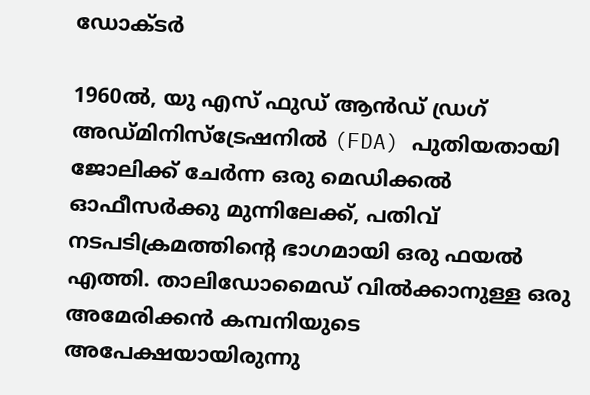ഡോക്ടർ

1960ൽ, യു എസ് ഫുഡ് ആൻഡ് ഡ്രഗ് അഡ്മിനിസ്ട്രേഷനിൽ (FDA) പുതിയതായി ജോലിക്ക് ചേർന്ന ഒരു മെഡിക്കൽ ഓഫീസർക്കു മുന്നിലേക്ക്, പതിവ് നടപടിക്രമത്തിൻ്റെ ഭാഗമായി ഒരു ഫയൽ എത്തി. താലിഡോമൈഡ് വിൽക്കാനുള്ള ഒരു അമേരിക്കൻ കമ്പനിയുടെ അപേക്ഷയായിരുന്നു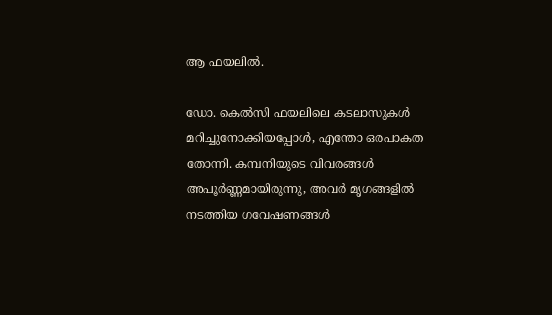ആ ഫയലിൽ.

ഡോ. കെൽസി ഫയലിലെ കടലാസുകൾ മറിച്ചുനോക്കിയപ്പോൾ, എന്തോ ഒരപാകത തോന്നി. കമ്പനിയുടെ വിവരങ്ങൾ അപൂർണ്ണമായിരുന്നു, അവർ മൃഗങ്ങളിൽ നടത്തിയ ഗവേഷണങ്ങൾ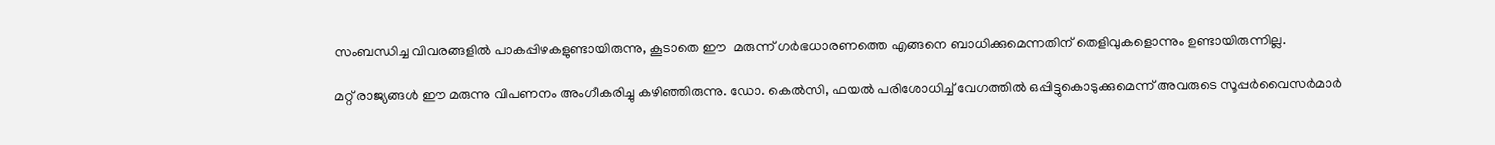സംബന്ധിച്ച വിവരങ്ങളിൽ പാകപ്പിഴകളുണ്ടായിരുന്നു, കൂടാതെ ഈ  മരുന്ന് ഗർഭധാരണത്തെ എങ്ങനെ ബാധിക്കുമെന്നതിന് തെളിവുകളൊന്നും ഉണ്ടായിരുന്നില്ല.

മറ്റ് രാജ്യങ്ങൾ ഈ മരുന്നു വിപണനം അംഗീകരിച്ചു കഴിഞ്ഞിരുന്നു. ഡോ. കെൽസി, ഫയൽ പരിശോധിച്ച് വേഗത്തിൽ ഒപ്പിട്ടുകൊടുക്കുമെന്ന് അവരുടെ സൂപ്പർവൈസർമാർ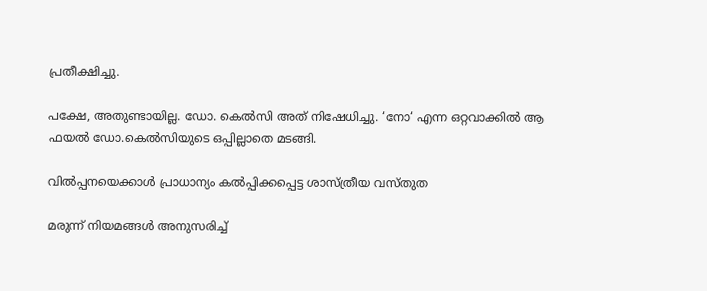പ്രതീക്ഷിച്ചു.

പക്ഷേ, അതുണ്ടായില്ല. ഡോ. കെൽസി അത് നിഷേധിച്ചു. ‘നോ‘ എന്ന ഒറ്റവാക്കിൽ ആ ഫയൽ ഡോ.കെൽസിയുടെ ഒപ്പില്ലാതെ മടങ്ങി.

വിൽപ്പനയെക്കാൾ പ്രാധാന്യം കൽപ്പിക്കപ്പെട്ട ശാസ്ത്രീയ വസ്തുത

മരുന്ന് നിയമങ്ങൾ അനുസരിച്ച്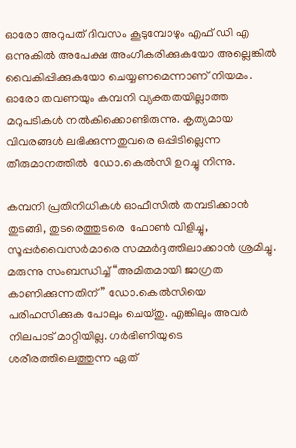ഓരോ അറുപത് ദിവസം കൂടുമ്പോഴും എഫ് ഡി എ ഒന്നുകിൽ അപേക്ഷ അംഗീകരിക്കുകയോ അല്ലെങ്കിൽ വൈകിപ്പിക്കുകയോ ചെയ്യണമെന്നാണ് നിയമം. ഓരോ തവണയും കമ്പനി വ്യക്തതയില്ലാത്ത മറുപടികൾ നൽകിക്കൊണ്ടിരുന്നു. കൃത്യമായ വിവരങ്ങൾ ലഭിക്കുന്നതുവരെ ഒപ്പിടില്ലെന്ന തീരുമാനത്തിൽ  ഡോ.കെൽസി ഉറച്ചു നിന്നു.

കമ്പനി പ്രതിനിധികൾ ഓഫീസിൽ തമ്പടിക്കാൻ തുടങ്ങി, തുടരെത്തുടരെ  ഫോൺ വിളിച്ചു, സൂപ്പർവൈസർമാരെ സമ്മർദ്ദത്തിലാക്കാൻ ശ്രമിച്ചു. മരുന്നു സംബന്ധിച്ച് “അമിതമായി ജാഗ്രത കാണിക്കുന്നതിന്” ഡോ.കെൽസിയെ  പരിഹസിക്കുക പോലും ചെയ്തു. എങ്കിലും അവർ നിലപാട് മാറ്റിയില്ല. ഗർഭിണിയുടെ ശരീരത്തിലെത്തുന്ന ഏത്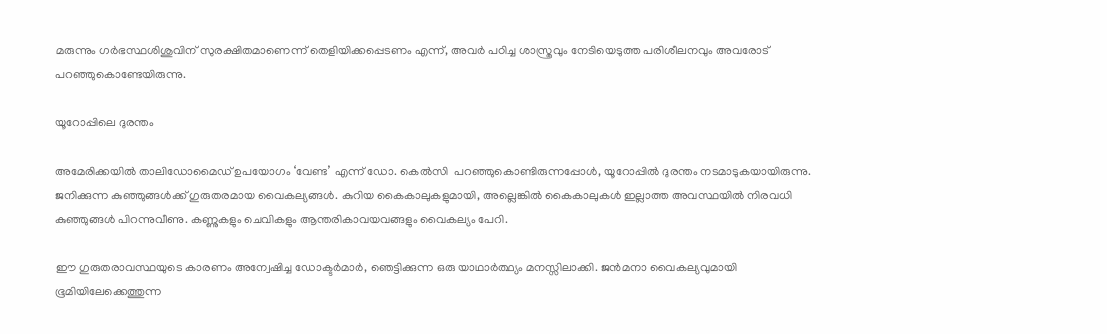മരുന്നും ഗർഭസ്ഥശിശുവിന് സുരക്ഷിതമാണെന്ന് തെളിയിക്കപ്പെടണം എന്ന്, അവർ പഠിച്ച ശാസ്ത്രവും നേടിയെടുത്ത പരിശീലനവും അവരോട് പറഞ്ഞുകൊണ്ടേയിരുന്നു.

യൂറോപ്പിലെ ദുരന്തം

അമേരിക്കയിൽ താലിഡോമൈഡ് ഉപയോഗം ‘വേണ്ട’ എന്ന് ഡോ. കെൽസി  പറഞ്ഞുകൊണ്ടിരുന്നപ്പോൾ, യൂറോപ്പിൽ ദുരന്തം നടമാടുകയായിരുന്നു. ജനിക്കുന്ന കുഞ്ഞുങ്ങൾക്ക് ഗുരുതരമായ വൈകല്യങ്ങൾ. കുറിയ കൈകാലുകളുമായി, അല്ലെങ്കിൽ കൈകാലുകൾ ഇല്ലാത്ത അവസ്ഥയിൽ നിരവധി കുഞ്ഞുങ്ങൾ പിറന്നുവീണു. കണ്ണുകളും ചെവികളും ആന്തരികാവയവങ്ങളും വൈകല്യം പേറി.

ഈ ഗുരുതരാവസ്ഥയുടെ കാരണം അന്വേഷിച്ച ഡോക്ടർമാർ, ഞെട്ടിക്കുന്ന ഒരു യാഥാർത്ഥ്യം മനസ്സിലാക്കി. ജൻമനാ വൈകല്യവുമായി ഭൂമിയിലേക്കെത്തുന്ന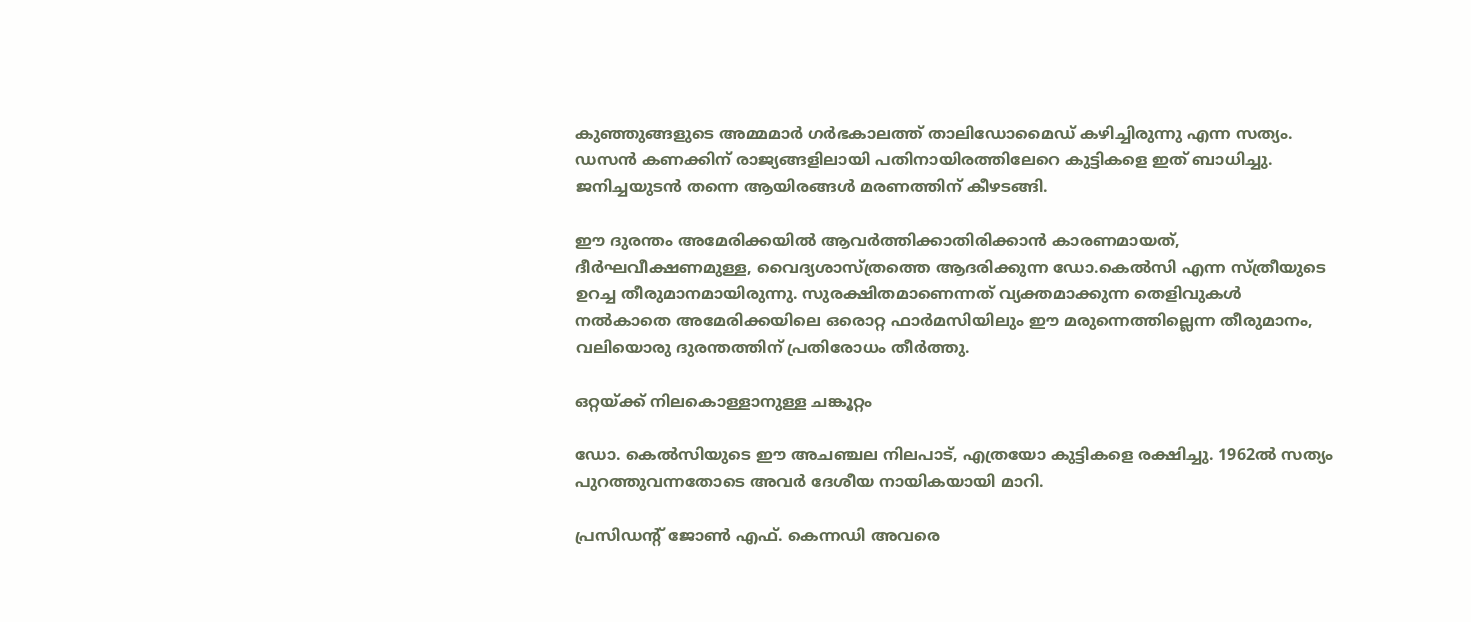കുഞ്ഞുങ്ങളുടെ അമ്മമാർ ഗർഭകാലത്ത് താലിഡോമൈഡ് കഴിച്ചിരുന്നു എന്ന സത്യം. ഡസൻ കണക്കിന് രാജ്യങ്ങളിലായി പതിനായിരത്തിലേറെ കുട്ടികളെ ഇത് ബാധിച്ചു. ജനിച്ചയുടൻ തന്നെ ആയിരങ്ങൾ മരണത്തിന് കീഴടങ്ങി.

ഈ ദുരന്തം അമേരിക്കയിൽ ആവർത്തിക്കാതിരിക്കാൻ കാരണമായത്, ദീർഘവീക്ഷണമുള്ള, വൈദ്യശാസ്ത്രത്തെ ആദരിക്കുന്ന ഡോ.കെൽസി എന്ന സ്ത്രീയുടെ ഉറച്ച തീരുമാനമായിരുന്നു. സുരക്ഷിതമാണെന്നത് വ്യക്തമാക്കുന്ന തെളിവുകൾ നൽകാതെ അമേരിക്കയിലെ ഒരൊറ്റ ഫാർമസിയിലും ഈ മരുന്നെത്തില്ലെന്ന തീരുമാനം, വലിയൊരു ദുരന്തത്തിന് പ്രതിരോധം തീർത്തു.

ഒറ്റയ്ക്ക് നിലകൊള്ളാനുള്ള ചങ്കൂറ്റം

ഡോ. കെൽസിയുടെ ഈ അചഞ്ചല നിലപാട്, എത്രയോ കുട്ടികളെ രക്ഷിച്ചു. 1962ൽ സത്യം പുറത്തുവന്നതോടെ അവർ ദേശീയ നായികയായി മാറി.

പ്രസിഡന്റ് ജോൺ എഫ്. കെന്നഡി അവരെ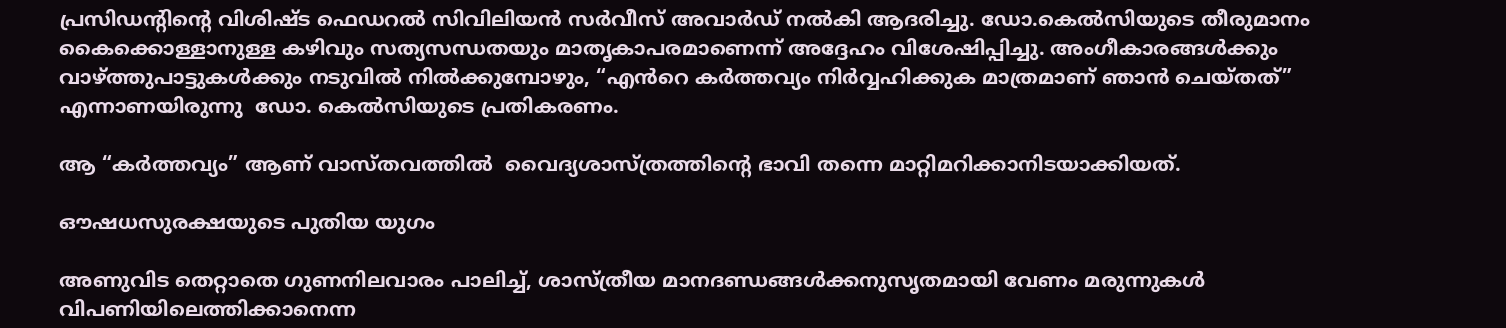പ്രസിഡന്റിന്റെ വിശിഷ്ട ഫെഡറൽ സിവിലിയൻ സർവീസ് അവാർഡ് നൽകി ആദരിച്ചു. ഡോ.കെൽസിയുടെ തീരുമാനം കൈക്കൊള്ളാനുള്ള കഴിവും സത്യസന്ധതയും മാതൃകാപരമാണെന്ന് അദ്ദേഹം വിശേഷിപ്പിച്ചു. അംഗീകാരങ്ങൾക്കും വാഴ്ത്തുപാട്ടുകൾക്കും നടുവിൽ നിൽക്കുമ്പോഴും, “എൻറെ കർത്തവ്യം നിർവ്വഹിക്കുക മാത്രമാണ് ഞാൻ ചെയ്തത്” എന്നാണയിരുന്നു  ഡോ. കെൽസിയുടെ പ്രതികരണം.

ആ “കർത്തവ്യം” ആണ് വാസ്തവത്തിൽ  വൈദ്യശാസ്ത്രത്തിന്റെ ഭാവി തന്നെ മാറ്റിമറിക്കാനിടയാക്കിയത്.

ഔഷധസുരക്ഷയുടെ പുതിയ യുഗം

അണുവിട തെറ്റാതെ ഗുണനിലവാരം പാലിച്ച്, ശാസ്ത്രീയ മാനദണ്ഡങ്ങൾക്കനുസൃതമായി വേണം മരുന്നുകൾ വിപണിയിലെത്തിക്കാനെന്ന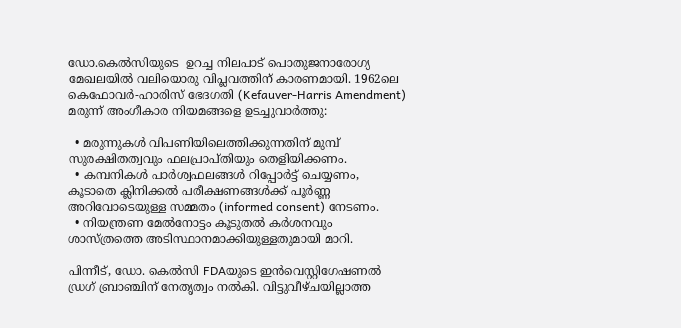ഡോ.കെൽസിയുടെ  ഉറച്ച നിലപാട് പൊതുജനാരോഗ്യ മേഖലയിൽ വലിയൊരു വിപ്ലവത്തിന് കാരണമായി. 1962ലെ കെഫോവർ-ഹാരിസ് ഭേദഗതി (Kefauver-Harris Amendment) മരുന്ന് അംഗീകാര നിയമങ്ങളെ ഉടച്ചുവാർത്തു:

  • മരുന്നുകൾ വിപണിയിലെത്തിക്കുന്നതിന് മുമ്പ് സുരക്ഷിതത്വവും ഫലപ്രാപ്തിയും തെളിയിക്കണം.
  • കമ്പനികൾ പാർശ്വഫലങ്ങൾ റിപ്പോർട്ട് ചെയ്യണം, കൂടാതെ ക്ലിനിക്കൽ പരീക്ഷണങ്ങൾക്ക് പൂർണ്ണ അറിവോടെയുള്ള സമ്മതം (informed consent) നേടണം.
  • നിയന്ത്രണ മേൽനോട്ടം കൂടുതൽ കർശനവും ശാസ്ത്രത്തെ അടിസ്ഥാനമാക്കിയുള്ളതുമായി മാറി.

പിന്നീട്, ഡോ. കെൽസി FDAയുടെ ഇൻവെസ്റ്റിഗേഷണൽ ഡ്രഗ് ബ്രാഞ്ചിന് നേതൃത്വം നൽകി. വിട്ടുവീഴ്ചയില്ലാത്ത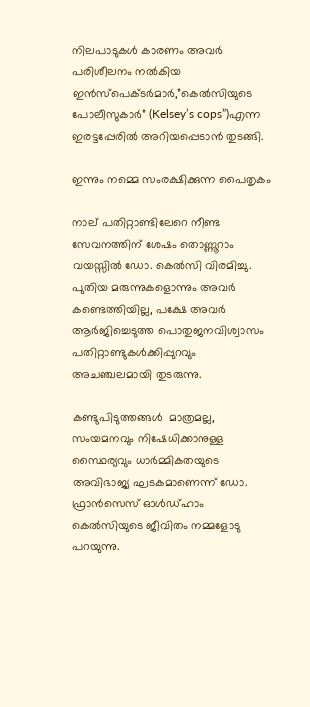നിലപാടുകൾ കാരണം അവർ പരിശീലനം നൽകിയ ഇൻസ്പെക്ടർമാർ,”കെൽസിയുടെ പോലീസുകാർ” (Kelsey’s cops”)എന്ന ഇരട്ടപ്പേരിൽ അറിയപ്പെടാൻ തുടങ്ങി.

ഇന്നും നമ്മെ സംരക്ഷിക്കുന്ന പൈതൃകം

നാല് പതിറ്റാണ്ടിലേറെ നീണ്ട സേവനത്തിന് ശേഷം തൊണ്ണൂറാം വയസ്സിൽ ഡോ. കെൽസി വിരമിച്ചു. പുതിയ മരുന്നുകളൊന്നും അവർ കണ്ടെത്തിയില്ല, പക്ഷേ അവർ ആർജിച്ചെടുത്ത പൊതുജനവിശ്വാസം പതിറ്റാണ്ടുകൾക്കിപ്പുറവും അചഞ്ചലമായി തുടരുന്നു.

കണ്ടുപിടുത്തങ്ങൾ  മാത്രമല്ല, സംയമനവും നിഷേധിക്കാനുള്ള സ്ഥൈര്യവും ധാർമ്മികതയുടെ അവിഭാജ്യ ഘടകമാണെന്ന് ഡോ. ഫ്രാൻസെസ് ഓൾഡ്ഹാം കെൽസിയുടെ ജീവിതം നമ്മളോടു പറയുന്നു.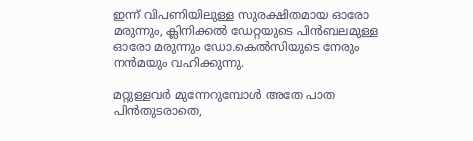ഇന്ന് വിപണിയിലുള്ള സുരക്ഷിതമായ ഓരോ മരുന്നും, ക്ലിനിക്കൽ ഡേറ്റയുടെ പിൻബലമുള്ള ഓരോ മരുന്നും ഡോ.കെൽസിയുടെ നേരും നൻമയും വഹിക്കുന്നു.

മറ്റുള്ളവർ മുന്നേറുമ്പോൾ അതേ പാത പിൻതുടരാതെ,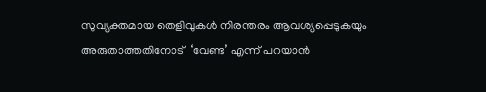സുവ്യക്തമായ തെളിവുകൾ നിരന്തരം ആവശ്യപ്പെടുകയും അരുതാത്തതിനോട്  ‘വേണ്ട’ എന്ന് പറയാൻ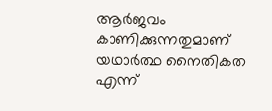ആർജവം കാണിക്കുന്നതുമാണ് യഥാർത്ഥ നൈതികത എന്ന്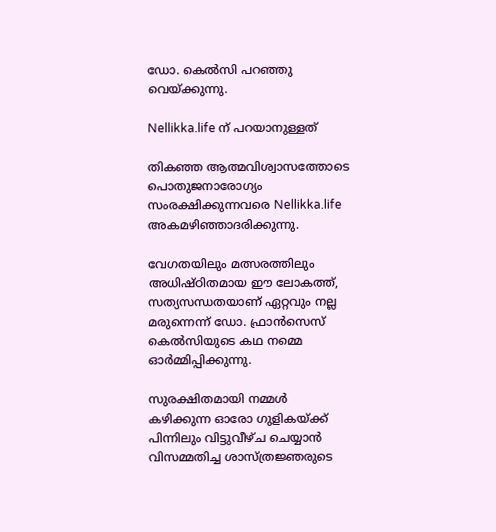ഡോ. കെൽസി പറഞ്ഞു വെയ്ക്കുന്നു.

Nellikka.life ന് പറയാനുള്ളത്

തികഞ്ഞ ആത്മവിശ്വാസത്തോടെ പൊതുജനാരോഗ്യം സംരക്ഷിക്കുന്നവരെ Nellikka.life അകമഴിഞ്ഞാദരിക്കുന്നു.

വേഗതയിലും മത്സരത്തിലും അധിഷ്ഠിതമായ ഈ ലോകത്ത്, സത്യസന്ധതയാണ് ഏറ്റവും നല്ല മരുന്നെന്ന് ഡോ. ഫ്രാൻസെസ് കെൽസിയുടെ കഥ നമ്മെ ഓർമ്മിപ്പിക്കുന്നു.

സുരക്ഷിതമായി നമ്മൾ കഴിക്കുന്ന ഓരോ ഗുളികയ്ക്ക് പിന്നിലും വിട്ടുവീഴ്ച ചെയ്യാൻ വിസമ്മതിച്ച ശാസ്ത്രജ്ഞരുടെ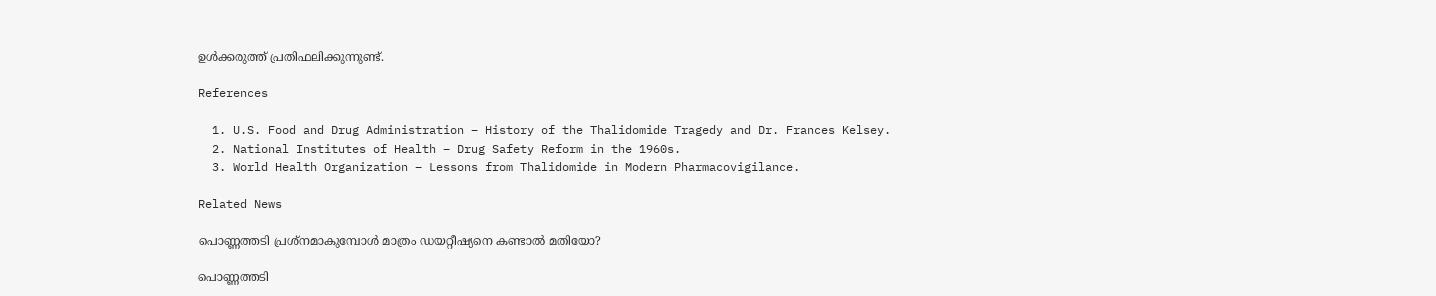ഉൾക്കരുത്ത് പ്രതിഫലിക്കുന്നുണ്ട്.

References

  1. U.S. Food and Drug Administration – History of the Thalidomide Tragedy and Dr. Frances Kelsey.
  2. National Institutes of Health – Drug Safety Reform in the 1960s.
  3. World Health Organization – Lessons from Thalidomide in Modern Pharmacovigilance.

Related News

പൊണ്ണത്തടി പ്രശ്നമാകുമ്പോൾ മാത്രം ഡയറ്റീഷ്യനെ കണ്ടാൽ മതിയോ?

പൊണ്ണത്തടി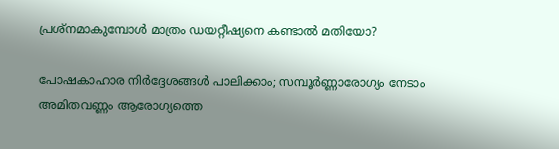പ്രശ്നമാകുമ്പോൾ മാത്രം ഡയറ്റീഷ്യനെ കണ്ടാൽ മതിയോ?

പോഷകാഹാര നിർദ്ദേശങ്ങൾ പാലിക്കാം; സമ്പൂർണ്ണാരോഗ്യം നേടാം അമിതവണ്ണം ആരോഗ്യത്തെ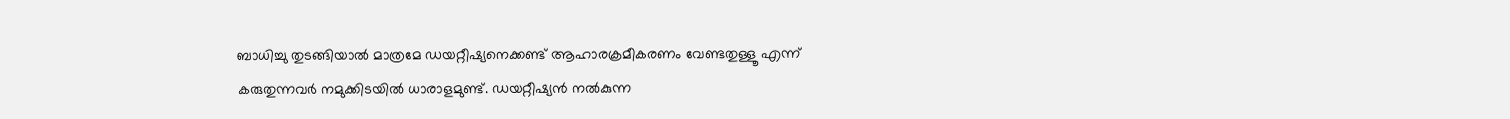ബാധിച്ചു തുടങ്ങിയാൽ മാത്രമേ ഡയറ്റീഷ്യനെക്കണ്ട് ആഹാരക്രമീകരണം വേണ്ടതുള്ളൂ എന്ന് കരുതുന്നവർ നമുക്കിടയിൽ ധാരാളമുണ്ട്. ഡയറ്റീഷ്യൻ നൽകുന്ന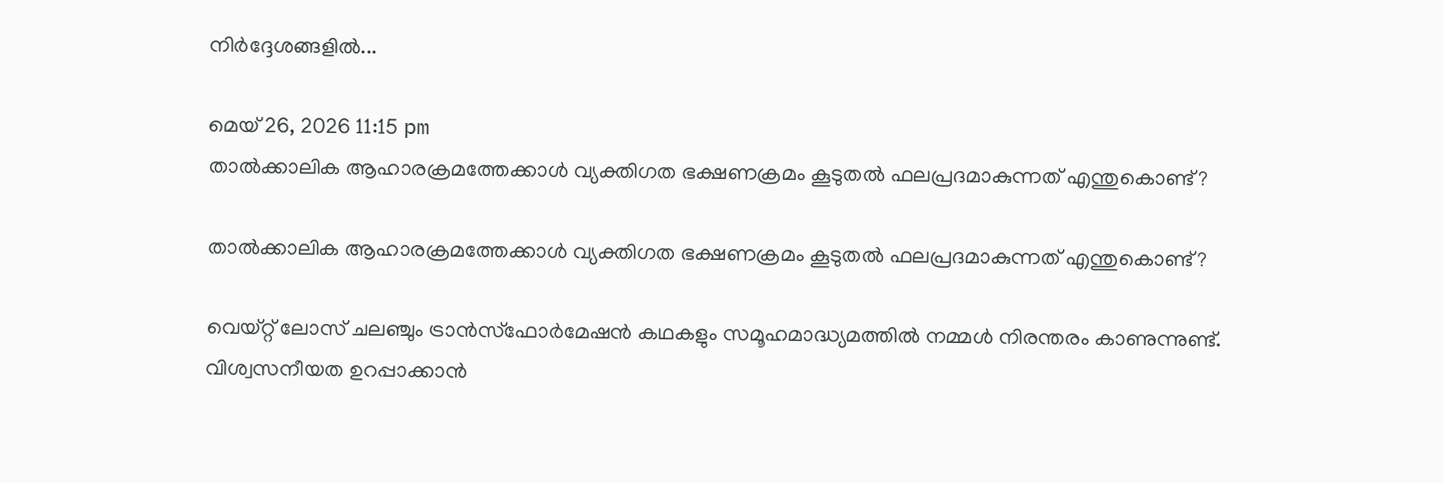നിർദ്ദേശങ്ങളിൽ...

മെയ്‌ 26, 2026 11:15 pm
താൽക്കാലിക ആഹാരക്രമത്തേക്കാൾ വ്യക്തിഗത ഭക്ഷണക്രമം കൂടുതൽ ഫലപ്രദമാകുന്നത് എന്തുകൊണ്ട്?

താൽക്കാലിക ആഹാരക്രമത്തേക്കാൾ വ്യക്തിഗത ഭക്ഷണക്രമം കൂടുതൽ ഫലപ്രദമാകുന്നത് എന്തുകൊണ്ട്?

വെയ്റ്റ് ലോസ് ചലഞ്ചും ട്രാൻസ്ഫോർമേഷൻ കഥകളും സമൂഹമാദ്ധ്യമത്തിൽ നമ്മൾ നിരന്തരം കാണുന്നുണ്ട്.  വിശ്വസനീയത ഉറപ്പാക്കാൻ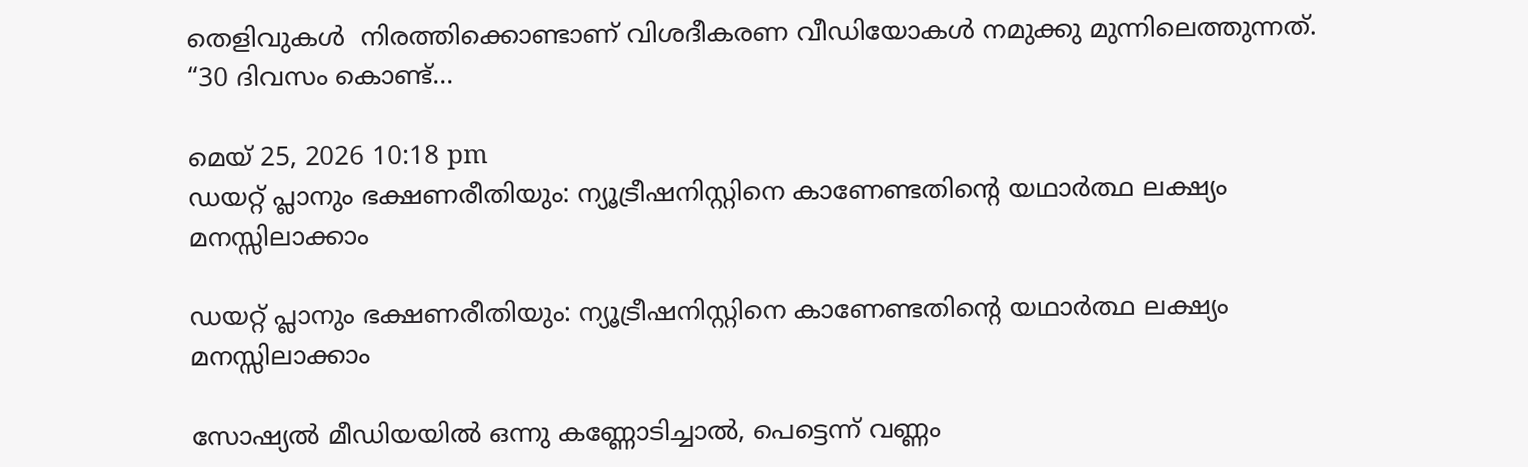തെളിവുകൾ  നിരത്തിക്കൊണ്ടാണ് വിശദീകരണ വീഡിയോകൾ നമുക്കു മുന്നിലെത്തുന്നത്. “30 ദിവസം കൊണ്ട്...

മെയ്‌ 25, 2026 10:18 pm
ഡയറ്റ് പ്ലാനും ഭക്ഷണരീതിയും: ന്യൂട്രീഷനിസ്റ്റിനെ കാണേണ്ടതിൻ്റെ യഥാർത്ഥ ലക്ഷ്യം മനസ്സിലാക്കാം

ഡയറ്റ് പ്ലാനും ഭക്ഷണരീതിയും: ന്യൂട്രീഷനിസ്റ്റിനെ കാണേണ്ടതിൻ്റെ യഥാർത്ഥ ലക്ഷ്യം മനസ്സിലാക്കാം

സോഷ്യൽ മീഡിയയിൽ ഒന്നു കണ്ണോടിച്ചാൽ, പെട്ടെന്ന് വണ്ണം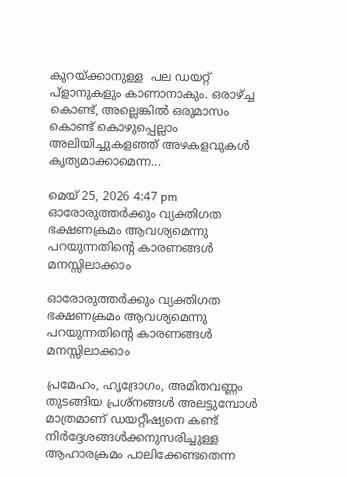കുറയ്ക്കാനുള്ള  പല ഡയറ്റ് പ്ളാനുകളും കാണാനാകും. ഒരാഴ്ച്ച കൊണ്ട്, അല്ലെങ്കിൽ ഒരുമാസം കൊണ്ട് കൊഴുപ്പെല്ലാം അലിയിച്ചുകളഞ്ഞ് അഴകളവുകൾ കൃത്യമാക്കാമെന്ന...

മെയ്‌ 25, 2026 4:47 pm
ഓരോരുത്തർക്കും വ്യക്തിഗത ഭക്ഷണക്രമം ആവശ്യമെന്നു പറയുന്നതിൻ്റെ കാരണങ്ങൾ മനസ്സിലാക്കാം

ഓരോരുത്തർക്കും വ്യക്തിഗത ഭക്ഷണക്രമം ആവശ്യമെന്നു പറയുന്നതിൻ്റെ കാരണങ്ങൾ മനസ്സിലാക്കാം

പ്രമേഹം, ഹൃദ്രോഗം, അമിതവണ്ണം തുടങ്ങിയ പ്രശ്നങ്ങൾ അലട്ടുമ്പോൾ മാത്രമാണ് ഡയറ്റീഷ്യനെ കണ്ട് നിർദ്ദേശങ്ങൾക്കനുസരിച്ചുള്ള ആഹാരക്രമം പാലിക്കേണ്ടതെന്ന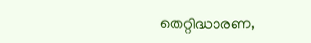തെറ്റിദ്ധാരണ,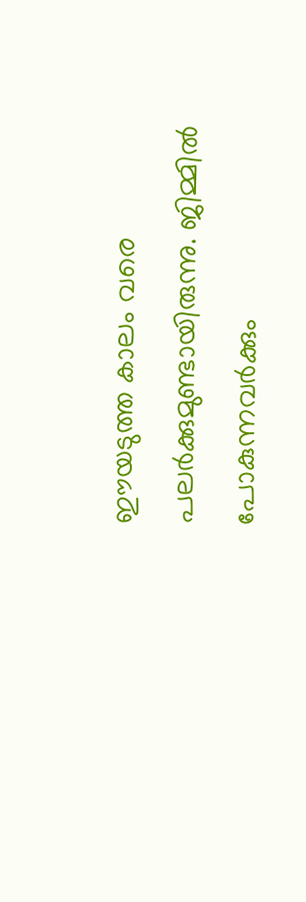ഈയടുത്ത കാലം വരെ പലർക്കുമുണ്ടായിരുന്നു. ജിമ്മിൽ പോകുന്നവർക്കും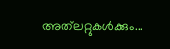അത്‌ലറ്റുകൾക്കും...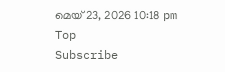മെയ്‌ 23, 2026 10:18 pm
Top
Subscribe